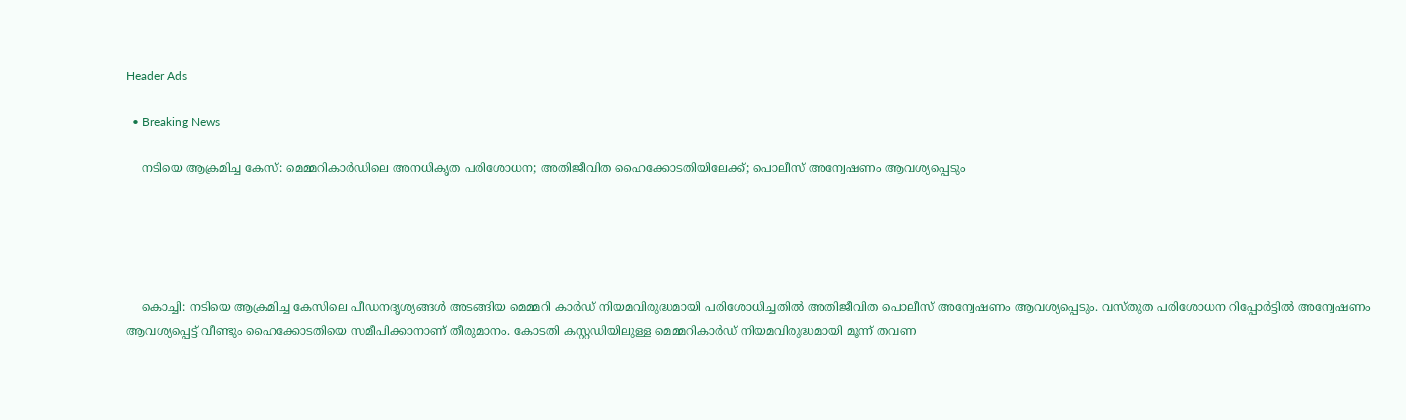Header Ads

  • Breaking News

    നടിയെ ആക്രമിച്ച കേസ്: മെമ്മറികാർഡിലെ അനധികൃത പരിശോധന; അതിജീവിത ഹൈക്കോടതിയിലേക്ക്; പൊലീസ് അന്വേഷണം ആവശ്യപ്പെടും





    കൊച്ചി: നടിയെ ആക്രമിച്ച കേസിലെ പീഡനദൃശ്യങ്ങള്‍ അടങ്ങിയ മെമ്മറി കാര്‍ഡ് നിയമവിരുദ്ധമായി പരിശോധിച്ചതില്‍ അതിജീവിത പൊലീസ് അന്വേഷണം ആവശ്യപ്പെടും. വസ്തുത പരിശോധന റിപ്പോര്‍ട്ടില്‍ അന്വേഷണം ആവശ്യപ്പെട്ട് വീണ്ടും ഹൈക്കോടതിയെ സമീപിക്കാനാണ് തീരുമാനം. കോടതി കസ്റ്റഡിയിലുള്ള മെമ്മറികാര്‍ഡ് നിയമവിരുദ്ധമായി മൂന്ന് തവണ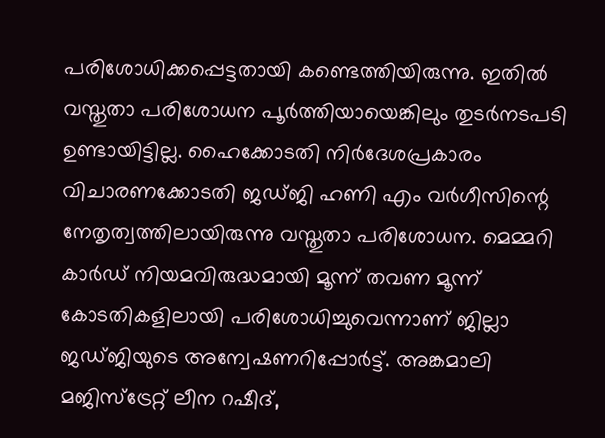പരിശോധിക്കപ്പെട്ടതായി കണ്ടെത്തിയിരുന്നു. ഇതില്‍ വസ്തുതാ പരിശോധന പൂര്‍ത്തിയായെങ്കിലും തുടര്‍നടപടി ഉണ്ടായിട്ടില്ല. ഹൈക്കോടതി നിര്‍ദേശപ്രകാരം വിചാരണക്കോടതി ജഡ്ജി ഹണി എം വര്‍ഗീസിന്റെ നേതൃത്വത്തിലായിരുന്നു വസ്തുതാ പരിശോധന. മെമ്മറി കാര്‍ഡ് നിയമവിരുദ്ധമായി മൂന്ന് തവണ മൂന്ന് കോടതികളിലായി പരിശോധിച്ചുവെന്നാണ് ജില്ലാ ജഡ്ജിയുടെ അന്വേഷണറിപ്പോര്‍ട്ട്. അങ്കമാലി മജിസ്‌ട്രേറ്റ് ലീന റഷീദ്,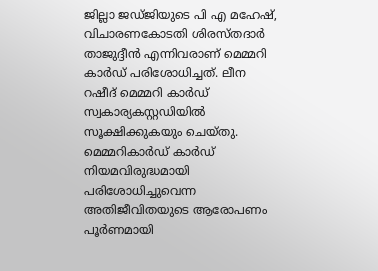ജില്ലാ ജഡ്ജിയുടെ പി എ മഹേഷ്, വിചാരണകോടതി ശിരസ്തദാര്‍ താജുദ്ദീന്‍ എന്നിവരാണ് മെമ്മറി കാര്‍ഡ് പരിശോധിച്ചത്. ലീന റഷീദ് മെമ്മറി കാര്‍ഡ് സ്വകാര്യകസ്റ്റഡിയില്‍ സൂക്ഷിക്കുകയും ചെയ്തു. മെമ്മറികാര്‍ഡ് കാര്‍ഡ് നിയമവിരുദ്ധമായി പരിശോധിച്ചുവെന്ന അതിജീവിതയുടെ ആരോപണം പൂര്‍ണമായി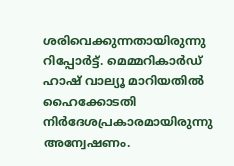ശരിവെക്കുന്നതായിരുന്നു റിപ്പോര്‍ട്ട്. മെമ്മറികാര്‍ഡ് ഹാഷ് വാല്യൂ മാറിയതില്‍ ഹൈക്കോടതി നിര്‍ദേശപ്രകാരമായിരുന്നു അന്വേഷണം.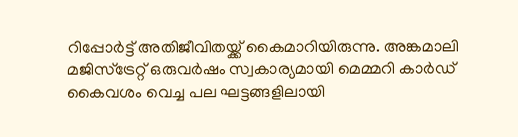റിപ്പോര്‍ട്ട് അതിജീവിതയ്ക്ക് കൈമാറിയിരുന്നു. അങ്കമാലി മജിസ്‌ട്രേറ്റ് ഒരുവര്‍ഷം സ്വകാര്യമായി മെമ്മറി കാര്‍ഡ് കൈവശം വെച്ച പല ഘട്ടങ്ങളിലായി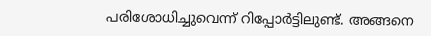പരിശോധിച്ചുവെന്ന് റിപ്പോര്‍ട്ടിലുണ്ട്. അങ്ങനെ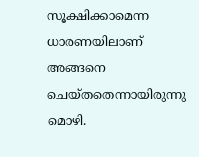സൂക്ഷിക്കാമെന്ന ധാരണയിലാണ് അങ്ങനെ ചെയ്തതെന്നായിരുന്നു മൊഴി.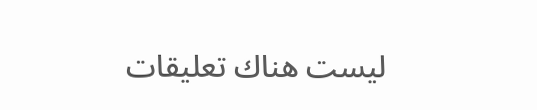ليست هناك تعليقات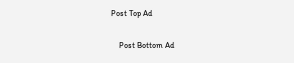Post Top Ad

    Post Bottom Ad